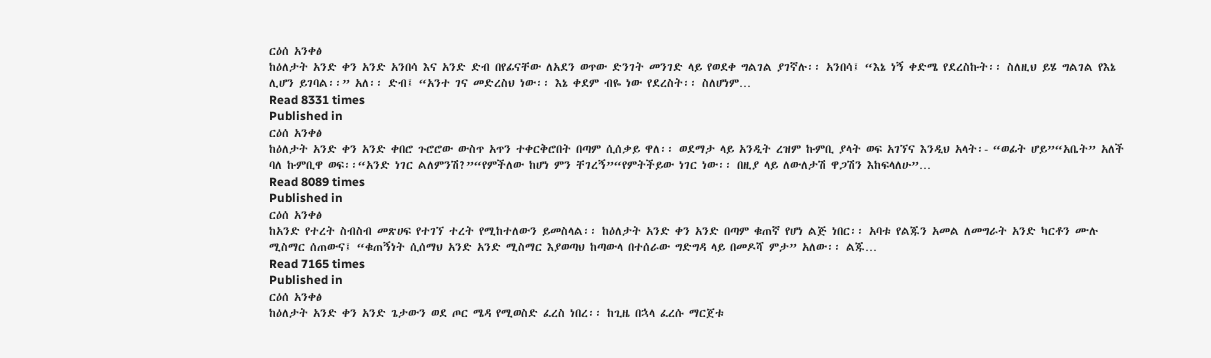ርዕሰ አንቀፅ
ከዕለታት አንድ ቀን አንድ አንበሳ እና አንድ ድብ በየፊናቸው ለአደን ወጥው ድንገት መንገድ ላይ የወደቀ ግልገል ያገኛሉ፡፡ አንበሳ፤ “እኔ ነኝ ቀድሜ የደረስኩት፡፡ ስለዚህ ይሄ ግልገል የእኔ ሊሆን ይገባል፡፡” አለ፡፡ ድብ፤ “አንተ ገና መድረስህ ነው፡፡ እኔ ቀደም ብዬ ነው የደረስት፡፡ ስለሆነም…
Read 8331 times
Published in
ርዕሰ አንቀፅ
ከዕለታት አንድ ቀን አንድ ቀበሮ ጉሮሮው ውስጥ አጥን ተቀርቅሮበት በጣም ሲሰቃይ ዋለ፡፡ ወደማታ ላይ አንዲት ረዝም ኩምቢ ያላት ወፍ አገኘና እንዲህ አላት፡- “ወፊት ሆይ”“አቤት” አለች ባለ ኩምቢዋ ወፍ፡፡“አንድ ነገር ልለምንሽ?”“የምችለው ከሆነ ምን ቸገረኝ”“የምትችይው ነገር ነው፡፡ በዚያ ላይ ለውለታሽ ዋጋሽን እከፍላለሁ”…
Read 8089 times
Published in
ርዕሰ አንቀፅ
ከአንድ የተረት ስብስብ መጽሀፍ የተገኘ ተረት የሚከተለውን ይመስላል፡፡ ከዕለታት አንድ ቀን አንድ በጣም ቁጠኛ የሆነ ልጅ ነበር፡፡ አባቱ የልጁን አመል ለመግራት አንድ ካርቶን ሙሉ ሚስማር ሰጠውና፤ “ቁጠኝነት ሲሰማህ አንድ አንድ ሚስማር እያወጣህ ከጣውላ በተሰራው ግድግዳ ላይ በመዶሻ ምታ” አለው፡፡ ልጁ…
Read 7165 times
Published in
ርዕሰ አንቀፅ
ከዕለታት አንድ ቀን አንድ ጌታውን ወደ ጦር ሜዳ የሚወስድ ፈረስ ነበረ፡፡ ከጊዜ በኋላ ፈረሱ ማርጀቱ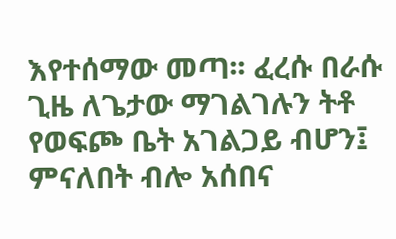እየተሰማው መጣ፡፡ ፈረሱ በራሱ ጊዜ ለጌታው ማገልገሉን ትቶ የወፍጮ ቤት አገልጋይ ብሆን፤ ምናለበት ብሎ አሰበና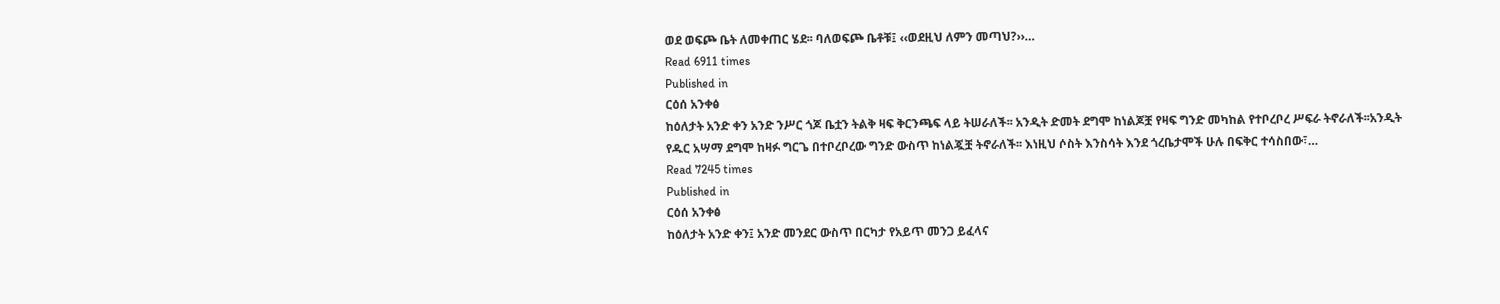ወደ ወፍጮ ቤት ለመቀጠር ሄደ፡፡ ባለወፍጮ ቤቶቹ፤ ‹‹ወደዚህ ለምን መጣህ?››…
Read 6911 times
Published in
ርዕሰ አንቀፅ
ከዕለታት አንድ ቀን አንድ ንሥር ጎጆ ቤቷን ትልቅ ዛፍ ቅርንጫፍ ላይ ትሠራለች፡፡ አንዲት ድመት ደግሞ ከነልጆቿ የዛፍ ግንድ መካከል የተቦረቦረ ሥፍራ ትኖራለች፡፡አንዲት የዱር አሣማ ደግሞ ከዛፉ ግርጌ በተቦረቦረው ግንድ ውስጥ ከነልጇቿ ትኖራለች፡፡ እነዚህ ሶስት እንስሳት እንደ ጎረቤታሞች ሁሉ በፍቅር ተሳስበው፣…
Read 7245 times
Published in
ርዕሰ አንቀፅ
ከዕለታት አንድ ቀን፤ አንድ መንደር ውስጥ በርካታ የአይጥ መንጋ ይፈላና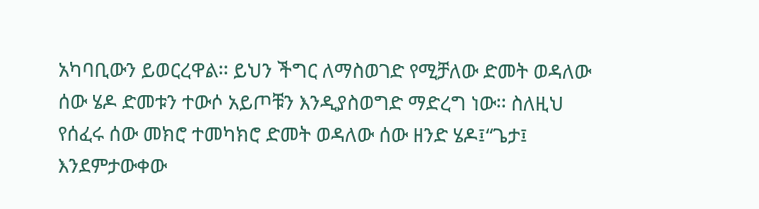አካባቢውን ይወርረዋል፡፡ ይህን ችግር ለማስወገድ የሚቻለው ድመት ወዳለው ሰው ሄዶ ድመቱን ተውሶ አይጦቹን እንዲያስወግድ ማድረግ ነው፡፡ ስለዚህ የሰፈሩ ሰው መክሮ ተመካክሮ ድመት ወዳለው ሰው ዘንድ ሄዶ፤“ጌታ፤ እንደምታውቀው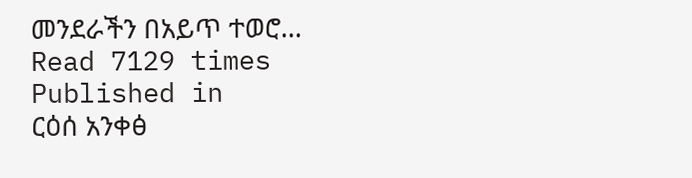መንደራችን በአይጥ ተወሮ…
Read 7129 times
Published in
ርዕሰ አንቀፅ